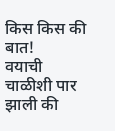किस किस की बात!
वयाची चाळीशी पार झाली की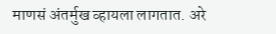माणसं अंतर्मुख व्हायला लागतात. अरे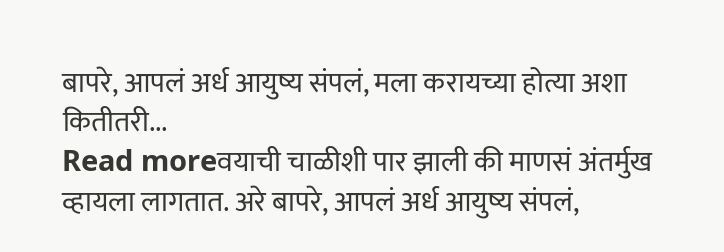बापरे, आपलं अर्ध आयुष्य संपलं, मला करायच्या होत्या अशा कितीतरी...
Read moreवयाची चाळीशी पार झाली की माणसं अंतर्मुख व्हायला लागतात. अरे बापरे, आपलं अर्ध आयुष्य संपलं,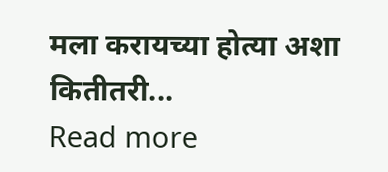मला करायच्या होत्या अशा कितीतरी...
Read more